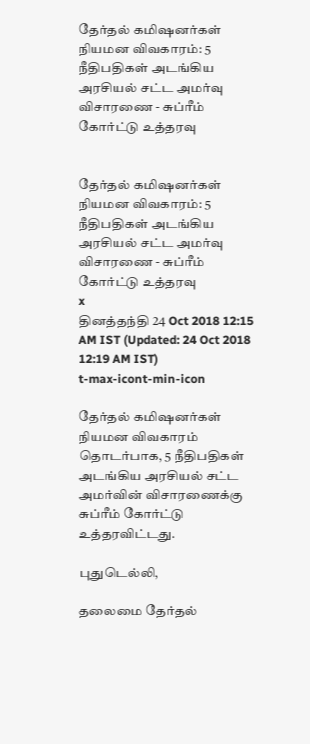தேர்தல் கமி‌ஷனர்கள் நியமன விவகாரம்: 5 நீதிபதிகள் அடங்கிய அரசியல் சட்ட அமர்வு விசாரணை - சுப்ரீம் கோர்ட்டு உத்தரவு


தேர்தல் கமி‌ஷனர்கள் நியமன விவகாரம்: 5 நீதிபதிகள் அடங்கிய அரசியல் சட்ட அமர்வு விசாரணை - சுப்ரீம் கோர்ட்டு உத்தரவு
x
தினத்தந்தி 24 Oct 2018 12:15 AM IST (Updated: 24 Oct 2018 12:19 AM IST)
t-max-icont-min-icon

தேர்தல் கமி‌ஷனர்கள் நியமன விவகாரம் தொடர்பாக, 5 நீதிபதிகள் அடங்கிய அரசியல் சட்ட அமர்வின் விசாரணைக்கு சுப்ரீம் கோர்ட்டு உத்தரவிட்டது.

புதுடெல்லி,

தலைமை தேர்தல்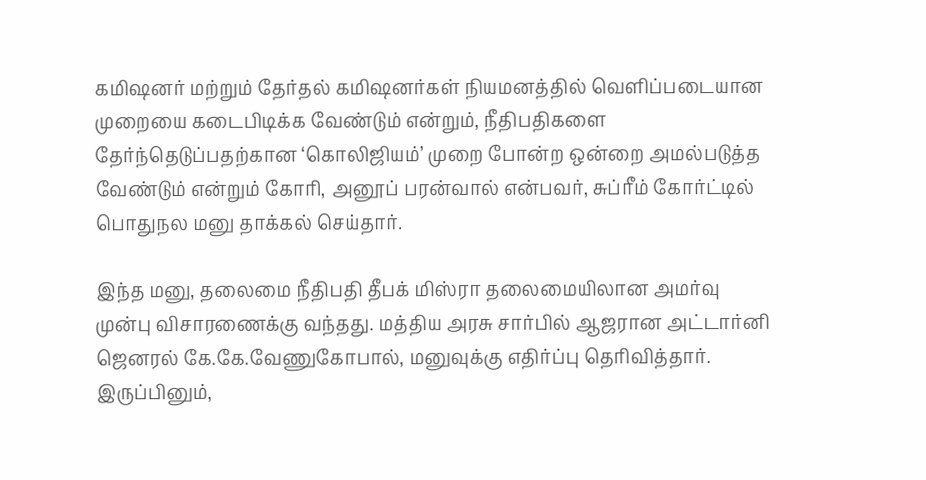கமி‌ஷனர் மற்றும் தேர்தல் கமி‌ஷனர்கள் நியமனத்தில் வெளிப்படையான முறையை கடைபிடிக்க வேண்டும் என்றும், நீதிபதிகளை தேர்ந்தெடுப்பதற்கான ‘கொலிஜியம்’ முறை போன்ற ஒன்றை அமல்படுத்த வேண்டும் என்றும் கோரி, அனூப் பரன்வால் என்பவர், சுப்ரீம் கோர்ட்டில் பொதுநல மனு தாக்கல் செய்தார்.

இந்த மனு, தலைமை நீதிபதி தீபக் மிஸ்ரா தலைமையிலான அமர்வு முன்பு விசாரணைக்கு வந்தது. மத்திய அரசு சார்பில் ஆஜரான அட்டார்னி ஜெனரல் கே.கே.வேணுகோபால், மனுவுக்கு எதிர்ப்பு தெரிவித்தார். இருப்பினும்,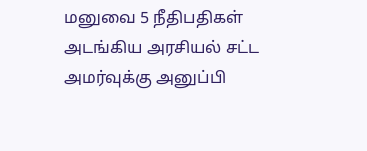மனுவை 5 நீதிபதிகள் அடங்கிய அரசியல் சட்ட அமர்வுக்கு அனுப்பி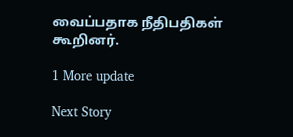வைப்பதாக நீதிபதிகள் கூறினர்.

1 More update

Next Story